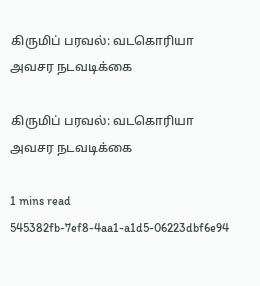கிருமிப் பரவல்: வடகொரியா அவசர நடவடிக்கை

கிருமிப் பரவல்: வடகொரியா அவசர நடவடிக்கை

1 mins read
545382fb-7ef8-4aa1-a1d5-06223dbf6e94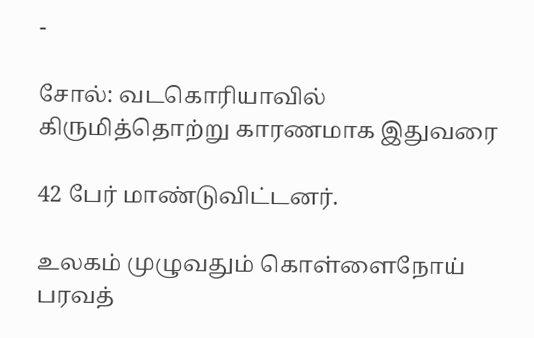-

சோல்: வடகொரியாவில் கிருமித்தொற்று காரணமாக இதுவரை

42 பேர் மாண்டுவிட்டனர்.

உலகம் முழுவதும் கொள்ளைநோய் பரவத்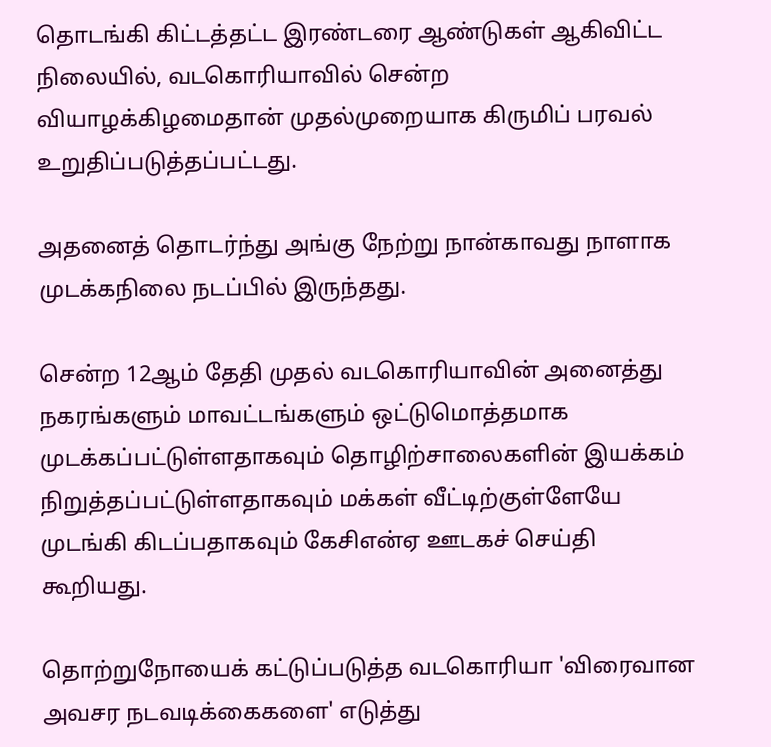தொடங்கி கிட்டத்தட்ட இரண்டரை ஆண்டுகள் ஆகிவிட்ட நிலையில், வடகொரியாவில் சென்ற வியாழக்கிழமைதான் முதல்முறையாக கிருமிப் பரவல் உறுதிப்படுத்தப்பட்டது.

அதனைத் தொடர்ந்து அங்கு நேற்று நான்காவது நாளாக முடக்கநிலை நடப்பில் இருந்தது.

சென்ற 12ஆம் தேதி முதல் வடகொரியாவின் அனைத்து நகரங்களும் மாவட்டங்களும் ஒட்டுமொத்தமாக முடக்கப்பட்டுள்ளதாகவும் தொழிற்சாலைகளின் இயக்கம் நிறுத்தப்பட்டுள்ளதாகவும் மக்கள் வீட்டிற்குள்ளேயே முடங்கி கிடப்பதாகவும் கேசிஎன்ஏ ஊடகச் செய்தி கூறியது.

தொற்றுநோயைக் கட்டுப்படுத்த வடகொரியா 'விரைவான அவசர நடவடிக்கைகளை' எடுத்து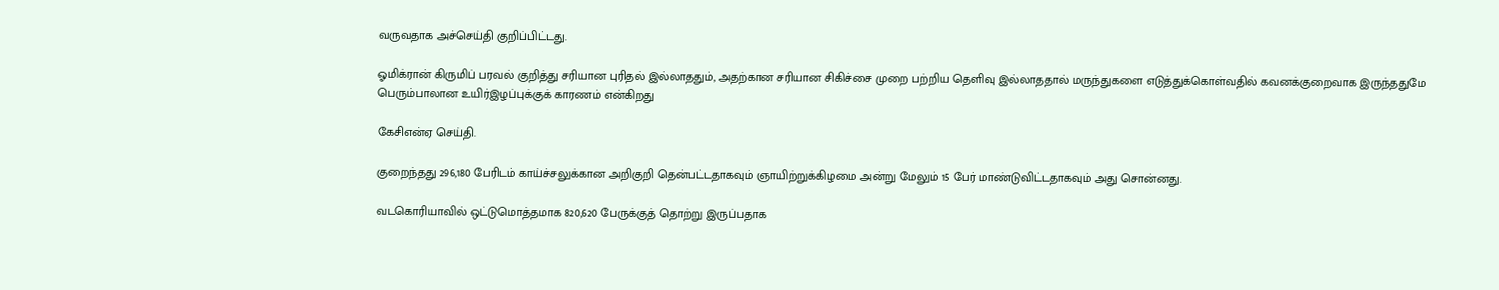வருவதாக அச்செய்தி குறிப்பிட்டது.

ஓமிக்ரான் கிருமிப் பரவல் குறித்து சரியான புரிதல் இல்லாததும், அதற்கான சரியான சிகிச்சை முறை பற்றிய தெளிவு இல்லாததால் மருந்துகளை எடுத்துக்கொள்வதில் கவனக்குறைவாக இருந்ததுமே பெரும்பாலான உயிர்இழப்புக்குக் காரணம் என்கிறது

கேசிஎன்ஏ செய்தி.

குறைந்தது 296,180 பேரிடம் காய்ச்சலுக்கான அறிகுறி தென்பட்டதாகவும் ஞாயிற்றுக்கிழமை அன்று மேலும் 15 பேர் மாண்டுவிட்டதாகவும் அது சொன்னது.

வடகொரியாவில் ஒட்டுமொத்தமாக 820,620 பேருக்குத் தொற்று இருப்பதாக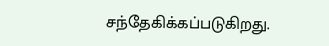சந்தேகிக்கப்படுகிறது.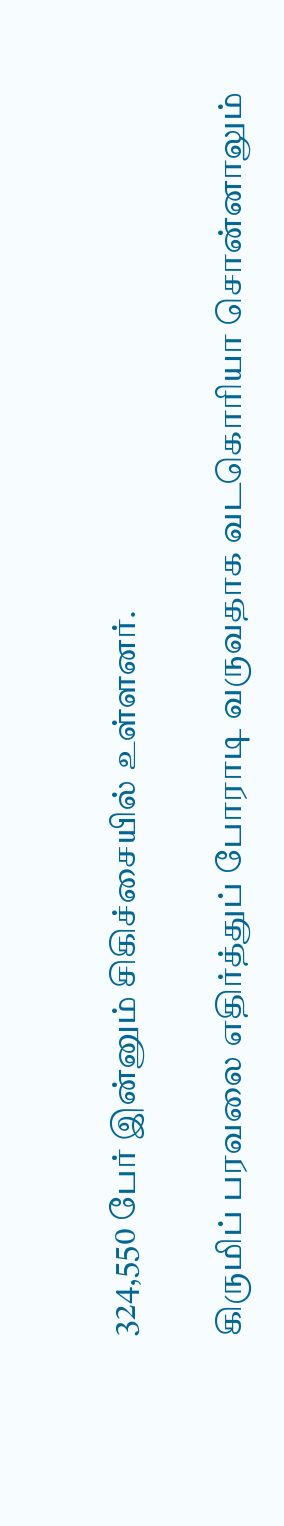324,550 பேர் இன்னும் சிகிச்சையில் உள்ளனர்.

கிருமிப் பரவலை எதிர்த்துப் போராடி வருவதாக வடகொரியா சொன்னாலும்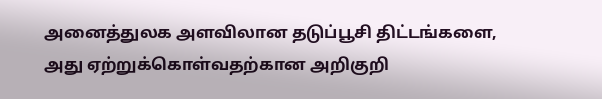அனைத்துலக அளவிலான தடுப்பூசி திட்டங்களை, அது ஏற்றுக்கொள்வதற்கான அறிகுறி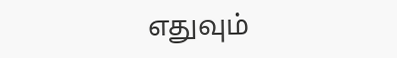எதுவும்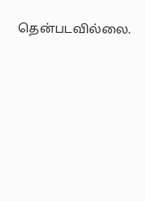தென்படவில்லை.